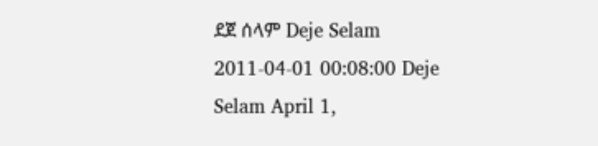ደጀ ሰላም Deje Selam 2011-04-01 00:08:00 Deje Selam April 1,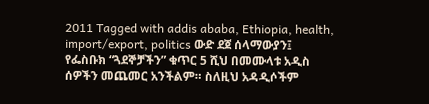2011 Tagged with addis ababa, Ethiopia, health, import/export, politics ውድ ደጀ ሰላማውያን፤ የፌስቡክ “ጓደኞቻችን” ቁጥር 5 ሺህ በመሙላቱ አዲስ ሰዎችን መጨመር አንችልም። ስለዚህ አዳዲሶችም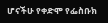ሆናችሁ የቀድሞ የፌስቡክ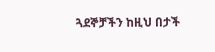ጓደኞቻችን ከዚህ በታች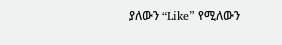ያለውን “Like” የሚለውን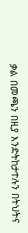ቃል በመጫን በዚያ እንድትከታተሉን በትህትና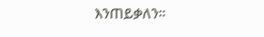እንጠይቃለን።